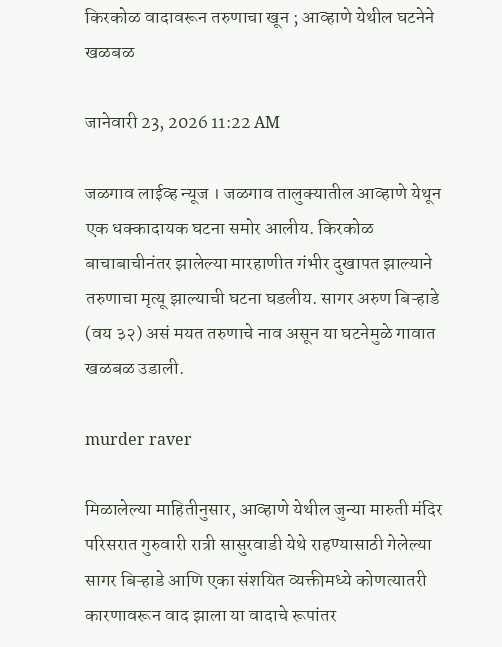किरकोळ वादावरून तरुणाचा खून ; आव्हाणे येथील घटनेने खळबळ

जानेवारी 23, 2026 11:22 AM

जळगाव लाईव्ह न्यूज । जळगाव तालुक्यातील आव्हाणे येथून एक धक्कादायक घटना समोर आलीय. किरकोळ बाचाबाचीनंतर झालेल्या मारहाणीत गंभीर दुखापत झाल्याने तरुणाचा मृत्यू झाल्याची घटना घडलीय. सागर अरुण बिऱ्हाडे (वय ३२) असं मयत तरुणाचे नाव असून या घटनेमुळे गावात खळबळ उडाली.

murder raver

मिळालेल्या माहितीनुसार, आव्हाणे येथील जुन्या मारुती मंदिर परिसरात गुरुवारी रात्री सासुरवाडी येथे राहण्यासाठी गेलेल्या सागर बिऱ्हाडे आणि एका संशयित व्यक्तीमध्ये कोणत्यातरी कारणावरून वाद झाला या वादाचे रूपांतर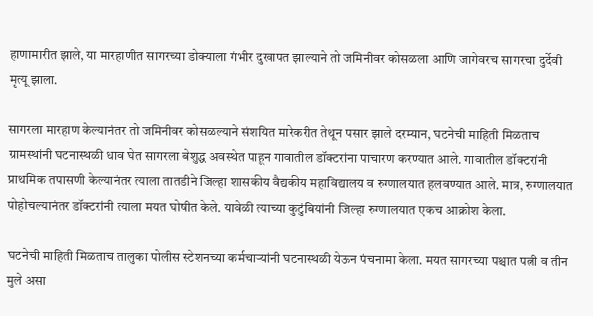हाणामारीत झाले, या मारहाणीत सागरच्या डोक्याला गंभीर दुखापत झाल्याने तो जमिनीवर कोसळला आणि जागेवरच सागरचा दुर्देवी मृत्यू झाला.

सागरला मारहाण केल्यानंतर तो जमिनीवर कोसळल्याने संशयित मारेकरीत तेथून पसार झाले दरम्यान, घटनेची माहिती मिळताच ग्रामस्थांनी घटनास्थळी धाव घेत सागरला बेशुद्ध अवस्थेत पाहून गावातील डॉक्टरांना पाचारण करण्यात आले. गावातील डॉक्टरांनी प्राथमिक तपासणी केल्यानंतर त्याला तातडीने जिल्हा शासकीय वैद्यकीय महाविद्यालय व रुग्णालयात हलवण्यात आले. मात्र, रुग्णालयात पोहोचल्यानंतर डॉक्टरांनी त्याला मयत घोषीत केले. यावेळी त्याच्या कुटुंबियांनी जिल्हा रुग्णालयात एकच आक्रोश केला.

घटनेची माहिती मिळताच तालुका पोलीस स्टेशनच्या कर्मचाऱ्यांनी घटनास्थळी येऊन पंचनामा केला. मयत सागरच्या पश्चात पत्नी व तीन मुले असा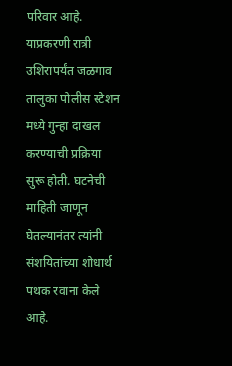परिवार आहे. याप्रकरणी रात्री उशिरापर्यंत जळगाव तालुका पोलीस स्टेशन मध्ये गुन्हा दाखल करण्याची प्रक्रिया सुरू होती. घटनेची माहिती जाणून घेतल्यानंतर त्यांनी संशयितांच्या शोधार्थ पथक रवाना केले आहे.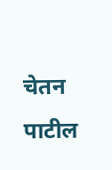चेतन पाटील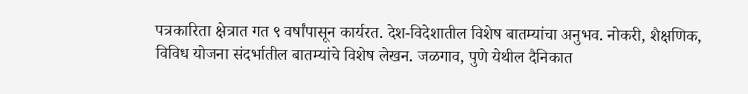पत्रकारिता क्षेत्रात गत ९ वर्षांपासून कार्यरत. देश-विदेशातील विशेष बातम्यांचा अनुभव. नोकरी, शैक्षणिक, विविध योजना संदर्भातील बातम्यांचे विशेष लेखन. जळगाव, पुणे येथील दैनिकात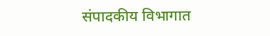संपादकीय विभागात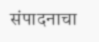संपादनाचा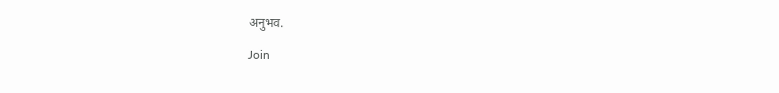अनुभव.

Join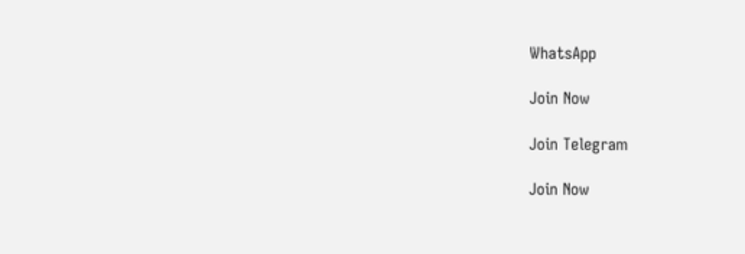WhatsApp

Join Now

Join Telegram

Join Now